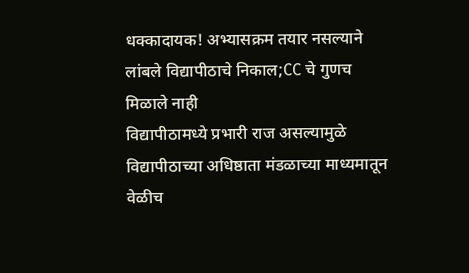धक्कादायक! अभ्यासक्रम तयार नसल्याने लांबले विद्यापीठाचे निकाल;CC चे गुणच मिळाले नाही
विद्यापीठामध्ये प्रभारी राज असल्यामुळे विद्यापीठाच्या अधिष्ठाता मंडळाच्या माध्यमातून वेळीच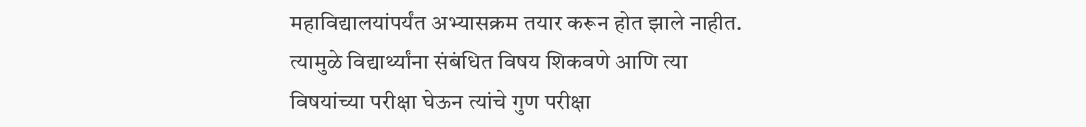महाविद्यालयांपर्यंत अभ्यासक्रम तयार करून होत झाले नाहीत. त्यामुळे विद्यार्थ्यांना संबंधित विषय शिकवणे आणि त्या विषयांच्या परीक्षा घेऊन त्यांचे गुण परीक्षा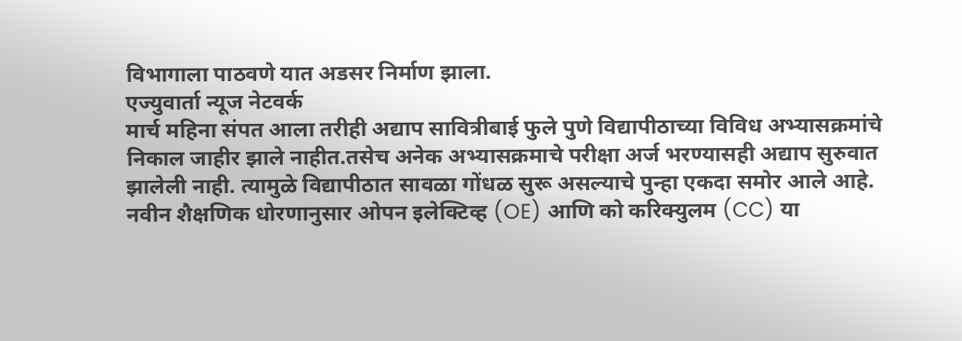विभागाला पाठवणे यात अडसर निर्माण झाला.
एज्युवार्ता न्यूज नेटवर्क
मार्च महिना संपत आला तरीही अद्याप सावित्रीबाई फुले पुणे विद्यापीठाच्या विविध अभ्यासक्रमांचे निकाल जाहीर झाले नाहीत.तसेच अनेक अभ्यासक्रमाचे परीक्षा अर्ज भरण्यासही अद्याप सुरुवात झालेली नाही. त्यामुळे विद्यापीठात सावळा गोंधळ सुरू असल्याचे पुन्हा एकदा समोर आले आहे. नवीन शैक्षणिक धोरणानुसार ओपन इलेक्टिव्ह (OE) आणि को करिक्युलम (CC) या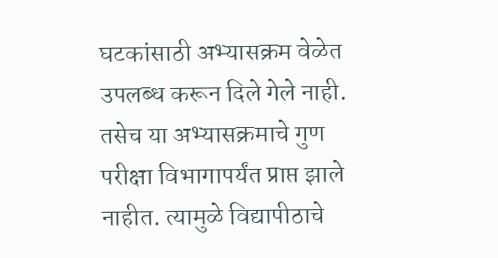घटकांसाठी अभ्यासक्रम वेळेत उपलब्ध करून दिले गेले नाही. तसेच या अभ्यासक्रमाचे गुण परीक्षा विभागापर्यंत प्राप्त झाले नाहीत. त्यामुळे विद्यापीठाचे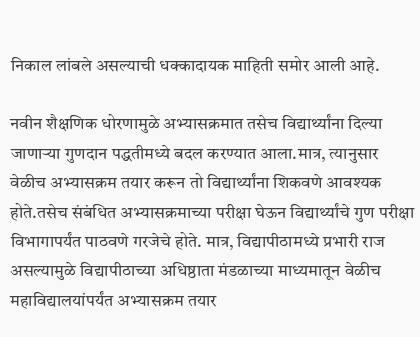निकाल लांबले असल्याची धक्कादायक माहिती समोर आली आहे.

नवीन शैक्षणिक धोरणामुळे अभ्यासक्रमात तसेच विद्यार्थ्यांना दिल्या जाणाऱ्या गुणदान पद्धतीमध्ये बदल करण्यात आला.मात्र, त्यानुसार वेळीच अभ्यासक्रम तयार करून तो विद्यार्थ्यांना शिकवणे आवश्यक होते.तसेच संबंधित अभ्यासक्रमाच्या परीक्षा घेऊन विद्यार्थ्यांचे गुण परीक्षा विभागापर्यंत पाठवणे गरजेचे होते. मात्र, विद्यापीठामध्ये प्रभारी राज असल्यामुळे विद्यापीठाच्या अधिष्ठाता मंडळाच्या माध्यमातून वेळीच महाविद्यालयांपर्यंत अभ्यासक्रम तयार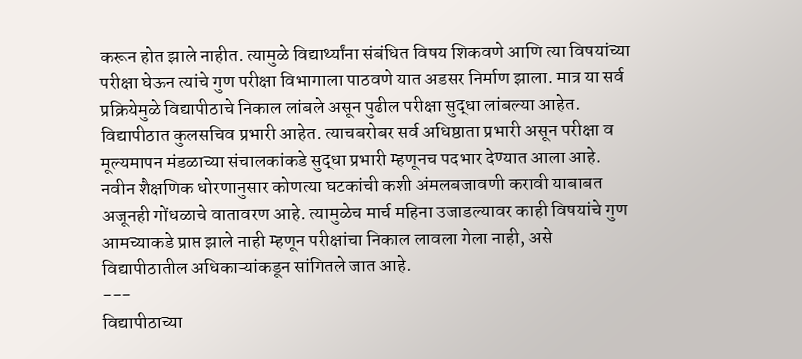करून होत झाले नाहीत. त्यामुळे विद्यार्थ्यांना संबंधित विषय शिकवणे आणि त्या विषयांच्या परीक्षा घेऊन त्यांचे गुण परीक्षा विभागाला पाठवणे यात अडसर निर्माण झाला. मात्र या सर्व प्रक्रियेमुळे विद्यापीठाचे निकाल लांबले असून पुढील परीक्षा सुद्धा लांबल्या आहेत.
विद्यापीठात कुलसचिव प्रभारी आहेत. त्याचबरोबर सर्व अधिष्ठाता प्रभारी असून परीक्षा व मूल्यमापन मंडळाच्या संचालकांकडे सुद्धा प्रभारी म्हणूनच पदभार देण्यात आला आहे. नवीन शैक्षणिक धोरणानुसार कोणत्या घटकांची कशी अंमलबजावणी करावी याबाबत अजूनही गोंधळाचे वातावरण आहे. त्यामुळेच मार्च महिना उजाडल्यावर काही विषयांचे गुण आमच्याकडे प्राप्त झाले नाही म्हणून परीक्षांचा निकाल लावला गेला नाही, असे विद्यापीठातील अधिकाऱ्यांकडून सांगितले जात आहे.
---
विद्यापीठाच्या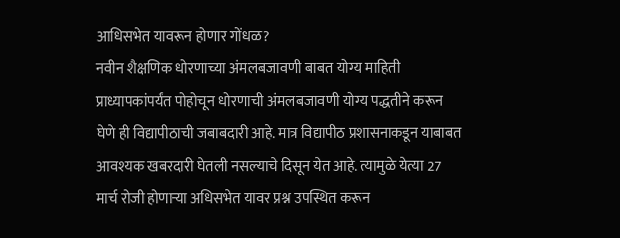आधिसभेत यावरून होणार गोंधळ?
नवीन शैक्षणिक धोरणाच्या अंमलबजावणी बाबत योग्य माहिती प्राध्यापकांपर्यंत पोहोचून धोरणाची अंमलबजावणी योग्य पद्धतीने करून घेणे ही विद्यापीठाची जबाबदारी आहे. मात्र विद्यापीठ प्रशासनाकडून याबाबत आवश्यक खबरदारी घेतली नसल्याचे दिसून येत आहे. त्यामुळे येत्या 27 मार्च रोजी होणाऱ्या अधिसभेत यावर प्रश्न उपस्थित करून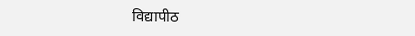विद्यापीठ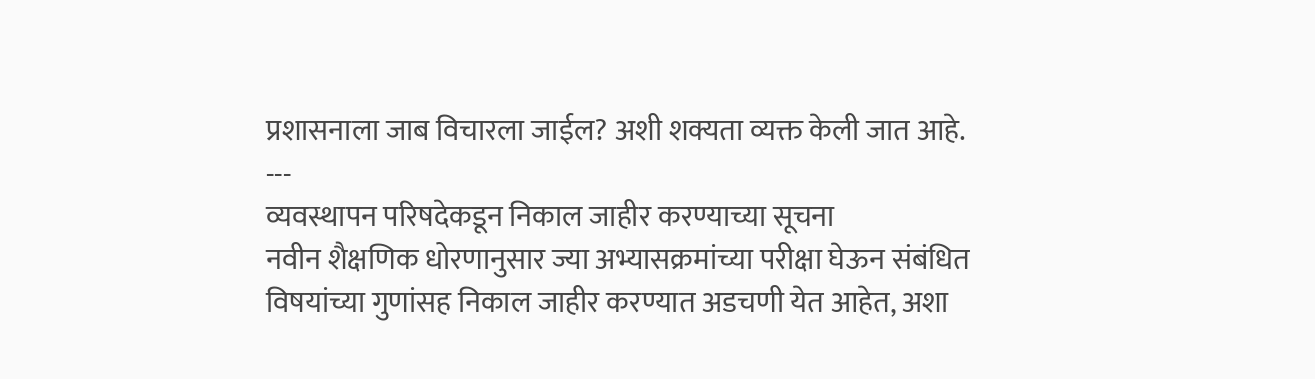प्रशासनाला जाब विचारला जाईल? अशी शक्यता व्यक्त केली जात आहे.
---
व्यवस्थापन परिषदेकडून निकाल जाहीर करण्याच्या सूचना
नवीन शैक्षणिक धोरणानुसार ज्या अभ्यासक्रमांच्या परीक्षा घेऊन संबंधित विषयांच्या गुणांसह निकाल जाहीर करण्यात अडचणी येत आहेत, अशा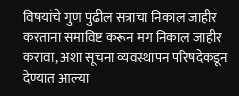विषयांचे गुण पुढील सत्राचा निकाल जाहीर करताना समाविष्ट करून मग निकाल जाहीर करावा, अशा सूचना व्यवस्थापन परिषदेकडून देण्यात आल्या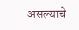असल्याचे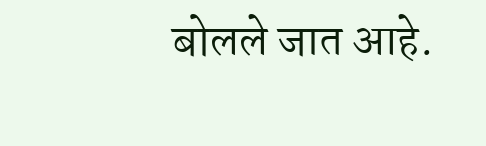बोलले जात आहे.